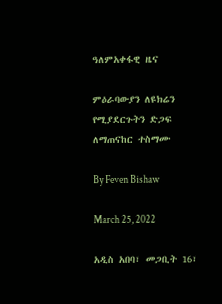ዓለምአቀፋዊ ዜና

ምዕራባውያን ለዩክሬን የሚያደርጉትን ድጋፍ ለማጠናከር ተስማሙ

By Feven Bishaw

March 25, 2022

አዲስ አበባ፣ መጋቢት 16፣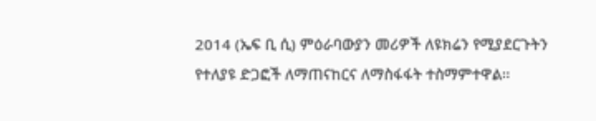2014 (ኤፍ ቢ ሲ) ምዕራባውያን መሪዎች ለዩክሬን የሚያደርጉትን የተለያዩ ድጋፎች ለማጠናከርና ለማስፋፋት ተስማምተዋል፡፡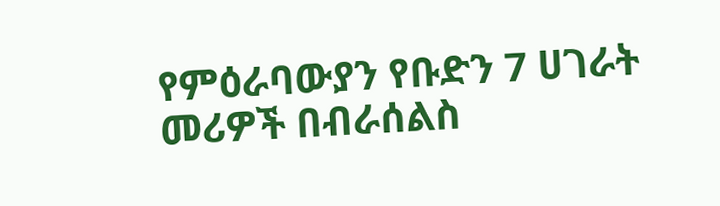የምዕራባውያን የቡድን 7 ሀገራት መሪዎች በብራሰልስ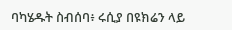ባካሄዱት ስብሰባ፥ ሩሲያ በዩክሬን ላይ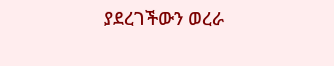ያደረገችውን ወረራ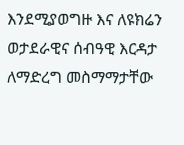እንደሚያወግዙ እና ለዩክሬን ወታደራዊና ሰብዓዊ እርዳታ ለማድረግ መስማማታቸው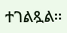ተገልጿል፡፡